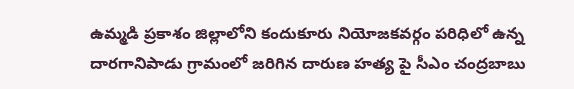ఉమ్మడి ప్రకాశం జిల్లాలోని కందుకూరు నియోజకవర్గం పరిధిలో ఉన్న దారగానిపాడు గ్రామంలో జరిగిన దారుణ హత్య పై సీఎం చంద్రబాబు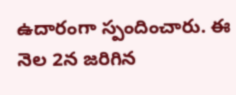ఉదారంగా స్పందించారు. ఈ నెల 2న జరిగిన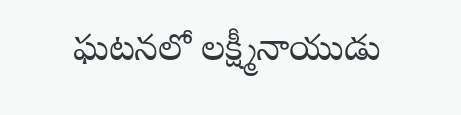ఘటనలో లక్ష్మీనాయుడు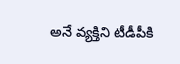అనే వ్యక్తిని టీడీపీకి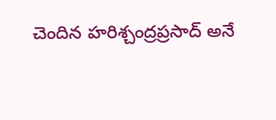చెందిన హరిశ్చంద్రప్రసాద్ అనే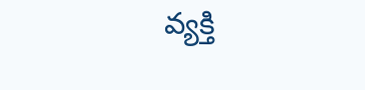వ్యక్తి